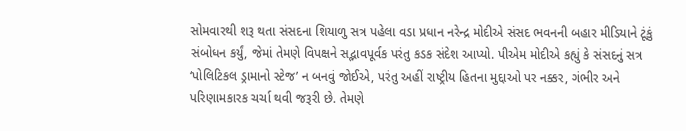સોમવારથી શરૂ થતા સંસદના શિયાળુ સત્ર પહેલા વડા પ્રધાન નરેન્દ્ર મોદીએ સંસદ ભવનની બહાર મીડિયાને ટૂંકું સંબોધન કર્યું, જેમાં તેમણે વિપક્ષને સદ્ભાવપૂર્વક પરંતુ કડક સંદેશ આપ્યો. પીએમ મોદીએ કહ્યું કે સંસદનું સત્ર ‘પોલિટિકલ ડ્રામાનો સ્ટેજ’ ન બનવું જોઈએ, પરંતુ અહીં રાષ્ટ્રીય હિતના મુદ્દાઓ પર નક્કર, ગંભીર અને પરિણામકારક ચર્ચા થવી જરૂરી છે. તેમણે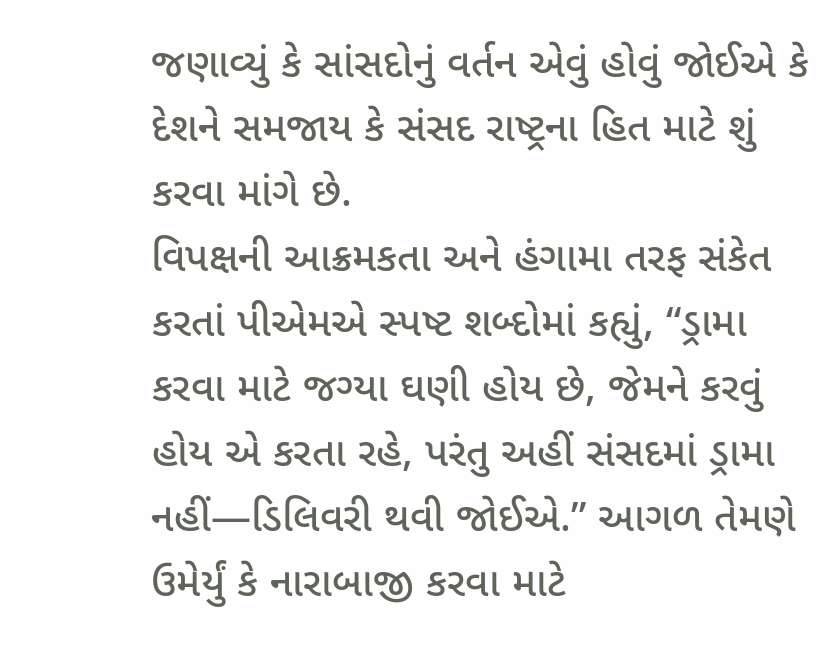જણાવ્યું કે સાંસદોનું વર્તન એવું હોવું જોઈએ કે દેશને સમજાય કે સંસદ રાષ્ટ્રના હિત માટે શું કરવા માંગે છે.
વિપક્ષની આક્રમકતા અને હંગામા તરફ સંકેત કરતાં પીએમએ સ્પષ્ટ શબ્દોમાં કહ્યું, “ડ્રામા કરવા માટે જગ્યા ઘણી હોય છે, જેમને કરવું હોય એ કરતા રહે, પરંતુ અહીં સંસદમાં ડ્રામા નહીં—ડિલિવરી થવી જોઈએ.” આગળ તેમણે ઉમેર્યું કે નારાબાજી કરવા માટે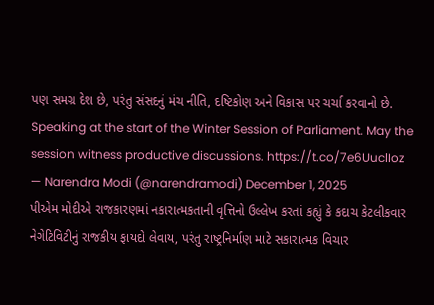પણ સમગ્ર દેશ છે, પરંતુ સંસદનું મંચ નીતિ, દષ્ટિકોણ અને વિકાસ પર ચર્ચા કરવાનો છે.
Speaking at the start of the Winter Session of Parliament. May the session witness productive discussions. https://t.co/7e6UuclIoz
— Narendra Modi (@narendramodi) December 1, 2025
પીએમ મોદીએ રાજકારણમાં નકારાત્મકતાની વૃત્તિનો ઉલ્લેખ કરતાં કહ્યું કે કદાચ કેટલીકવાર નેગેટિવિટીનું રાજકીય ફાયદો લેવાય, પરંતુ રાષ્ટ્રનિર્માણ માટે સકારાત્મક વિચાર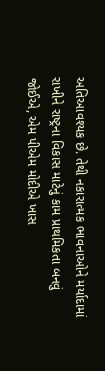અતિઆવશ્યક છે. તેથી નકારાત્મક ભાવનાઓને મર્યાદામાં રાખીને રાષ્ટ્રના વિકાસ માટેનું કામ પ્રાથમિકતા બનવું જોઈએ, એમ પીએમ મોદીએ ખાસ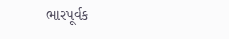ભારપૂર્વક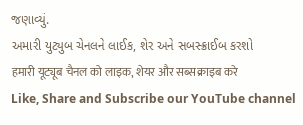જણાવ્યું.
અમારી યુટ્યુબ ચેનલને લાઈક, શેર અને સબસ્ક્રાઈબ કરશો
हमारी यूट्यूब चैनल को लाइक, शेयर और सब्सक्राइब करे
Like, Share and Subscribe our YouTube channel